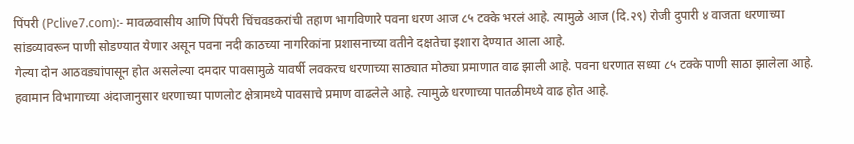पिंपरी (Pclive7.com):- मावळवासीय आणि पिंपरी चिंचवडकरांची तहाण भागविणारे पवना धरण आज ८५ टक्के भरलं आहे. त्यामुळे आज (दि.२९) रोजी दुपारी ४ वाजता धरणाच्या सांडव्यावरून पाणी सोडण्यात येणार असून पवना नदी काठच्या नागरिकांना प्रशासनाच्या वतीने दक्षतेचा इशारा देण्यात आला आहे.
गेल्या दोन आठवड्यांपासून होत असलेल्या दमदार पावसामुळे यावर्षी लवकरच धरणाच्या साठ्यात मोठ्या प्रमाणात वाढ झाली आहे. पवना धरणात सध्या ८५ टक्के पाणी साठा झालेला आहे. हवामान विभागाच्या अंदाजानुसार धरणाच्या पाणलोट क्षेत्रामध्ये पावसाचे प्रमाण वाढलेले आहे. त्यामुळे धरणाच्या पातळीमध्ये वाढ होत आहे.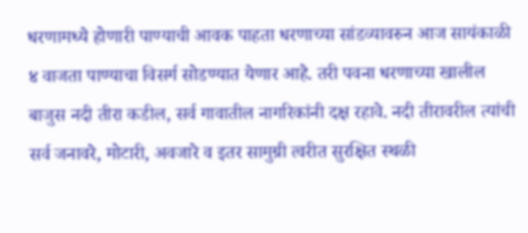धरणामध्ये होणारी पाण्याची आवक पाहता धरणाच्या सांडव्यावरुन आज सायंकाळी ४ वाजता पाण्याचा विसर्ग सोडण्यात येणार आहे. तरी पवना धरणाच्या खालील बाजुस नदी तीरा कडील, सर्व गावातील नागरिकांनी दक्ष रहावे. नदी तीरावरील त्यांची सर्व जनावरे, मोटारी, अवजारे व इतर सामुग्री त्वरीत सुरक्षित स्थळी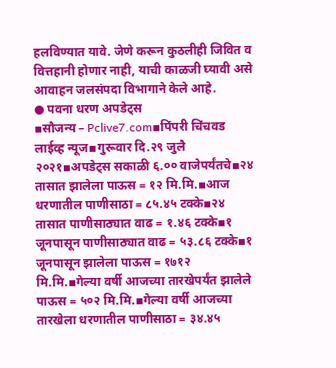हलविण्यात यावे. जेणे करून कुठलीही जिवित व वित्तहानी होणार नाही, याची काळजी घ्यावी असे आवाहन जलसंपदा विभागाने केले आहे.
● पवना धरण अपडेट्स
▪सौजन्य – Pclive7.com▪पिंपरी चिंचवड लाईव्ह न्यूज▪गुरूवार दि.२९ जुलै २०२१▪अपडेट्स सकाळी ६.०० वाजेपर्यंतचे▪२४ तासात झालेला पाऊस = १२ मि.मि.▪आज धरणातील पाणीसाठा = ८५.४५ टक्के▪२४ तासात पाणीसाठ्यात वाढ = १.४६ टक्के▪१ जूनपासून पाणीसाठ्यात वाढ = ५३.८६ टक्के▪१ जूनपासून झालेला पाऊस = १७१२ मि.मि.▪गेल्या वर्षी आजच्या तारखेपर्यंत झालेले पाऊस = ५०२ मि.मि.▪गेल्या वर्षी आजच्या तारखेला धरणातील पाणीसाठा = ३४.४५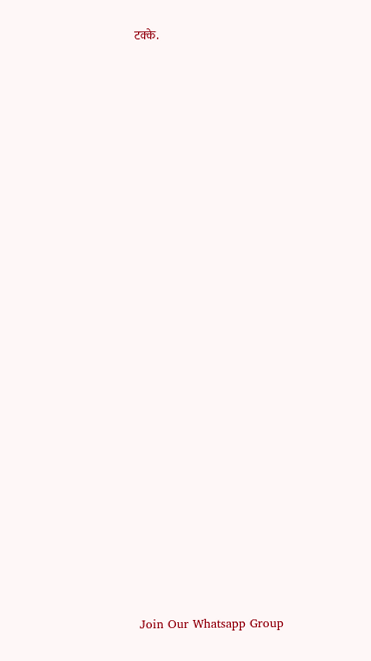टक्के.





















Join Our Whatsapp Group